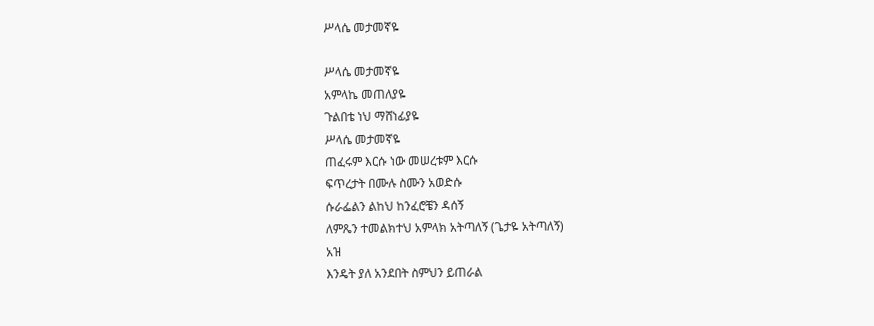ሥላሴ መታመኛዬ

ሥላሴ መታመኛዬ
አምላኬ መጠለያዬ
ጉልበቴ ነህ ማሸነፊያዬ
ሥላሴ መታመኛዬ
ጠፈሩም እርሱ ነው መሠረቱም እርሱ
ፍጥረታት በሙሉ ስሙን አወድሱ
ሱራፌልን ልከህ ከንፈሮቼን ዳሰኝ
ለምጼን ተመልክተህ አምላክ አትጣለኝ (ጌታዬ አትጣለኝ)
አዝ
እንዴት ያለ አንደበት ስምህን ይጠራል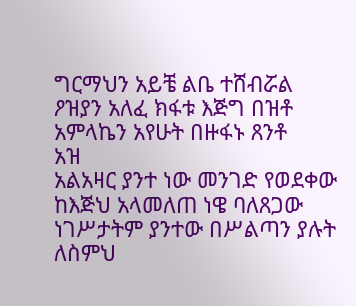ግርማህን አይቼ ልቤ ተሸብሯል
ዖዝያን አለፈ ክፋቱ እጅግ በዝቶ
አምላኬን አየሁት በዙፋኑ ጸንቶ
አዝ
አልአዛር ያንተ ነው መንገድ የወደቀው
ከእጅህ አላመለጠ ነዌ ባለጸጋው
ነገሥታትም ያንተው በሥልጣን ያሉት
ለስምህ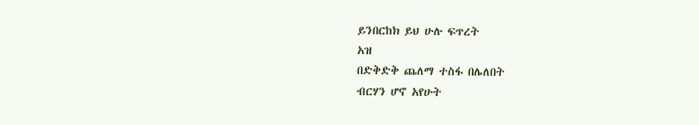ይንበርከክ ይህ ሁሉ ፍጥረት
አዝ
በድቅድቅ ጨለማ ተስፋ በሌለበት
ብርሃን ሆኖ አየሁት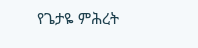የጌታዬ ምሕረት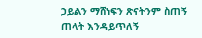ኃይልን ማሸነፍን ጽናትንም ስጠኝ
ጠላት እንዳይጥለኝ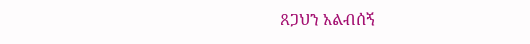ጸጋህን አልብሰኝ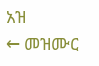አዝ
← መዝሙር